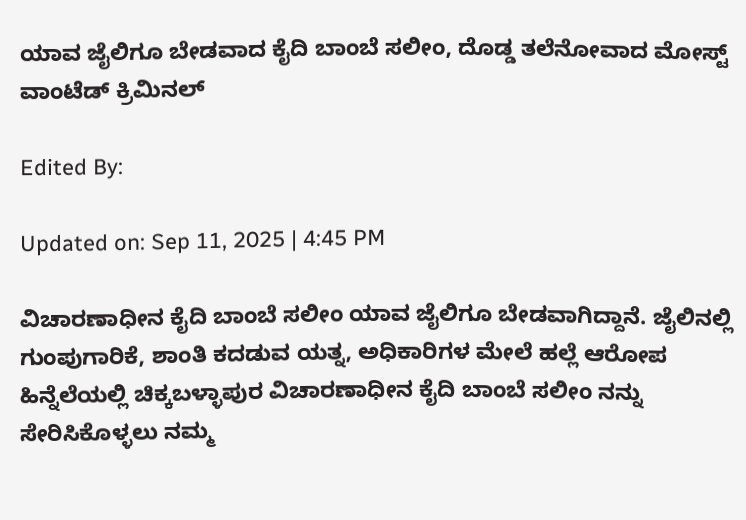ಯಾವ ಜೈಲಿಗೂ ಬೇಡವಾದ ಕೈದಿ ಬಾಂಬೆ ಸಲೀಂ, ದೊಡ್ಡ ತಲೆನೋವಾದ ಮೋಸ್ಟ್ ವಾಂಟೆಡ್ ಕ್ರಿಮಿನಲ್

Edited By:

Updated on: Sep 11, 2025 | 4:45 PM

ವಿಚಾರಣಾಧೀನ ಕೈದಿ ಬಾಂಬೆ ಸಲೀಂ ಯಾವ ಜೈಲಿಗೂ ಬೇಡವಾಗಿದ್ದಾನೆ. ಜೈಲಿನಲ್ಲಿ ಗುಂಪುಗಾರಿಕೆ, ಶಾಂತಿ ಕದಡುವ ಯತ್ನ, ಅಧಿಕಾರಿಗಳ ಮೇಲೆ ಹಲ್ಲೆ ಆರೋಪ ಹಿನ್ನೆಲೆಯಲ್ಲಿ ಚಿಕ್ಕಬಳ್ಳಾಪುರ ವಿಚಾರಣಾಧೀನ ಕೈದಿ ಬಾಂಬೆ ಸಲೀಂ ನನ್ನು ಸೇರಿಸಿಕೊಳ್ಳಲು ನಮ್ಮ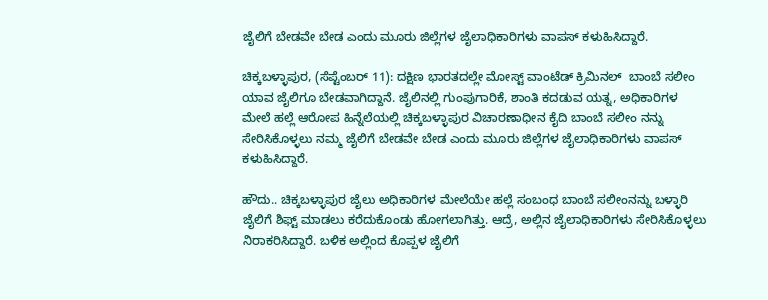ಜೈಲಿಗೆ ಬೇಡವೇ ಬೇಡ ಎಂದು ಮೂರು ಜಿಲ್ಲೆಗಳ ಜೈಲಾಧಿಕಾರಿಗಳು ವಾಪಸ್ ಕಳುಹಿಸಿದ್ದಾರೆ.

ಚಿಕ್ಕಬಳ್ಳಾಪುರ, (ಸೆಪ್ಟೆಂಬರ್ 11): ದಕ್ಷಿಣ ಭಾರತದಲ್ಲೇ ಮೋಸ್ಟ್ ವಾಂಟೆಡ್ ಕ್ರಿಮಿನಲ್  ಬಾಂಬೆ ಸಲೀಂ ಯಾವ ಜೈಲಿಗೂ ಬೇಡವಾಗಿದ್ದಾನೆ. ಜೈಲಿನಲ್ಲಿ ಗುಂಪುಗಾರಿಕೆ, ಶಾಂತಿ ಕದಡುವ ಯತ್ನ, ಅಧಿಕಾರಿಗಳ ಮೇಲೆ ಹಲ್ಲೆ ಆರೋಪ ಹಿನ್ನೆಲೆಯಲ್ಲಿ ಚಿಕ್ಕಬಳ್ಳಾಪುರ ವಿಚಾರಣಾಧೀನ ಕೈದಿ ಬಾಂಬೆ ಸಲೀಂ ನನ್ನು ಸೇರಿಸಿಕೊಳ್ಳಲು ನಮ್ಮ ಜೈಲಿಗೆ ಬೇಡವೇ ಬೇಡ ಎಂದು ಮೂರು ಜಿಲ್ಲೆಗಳ ಜೈಲಾಧಿಕಾರಿಗಳು ವಾಪಸ್ ಕಳುಹಿಸಿದ್ದಾರೆ.

ಹೌದು.. ಚಿಕ್ಕಬಳ್ಳಾಪುರ ಜೈಲು ಅಧಿಕಾರಿಗಳ ಮೇಲೆಯೇ ಹಲ್ಲೆ ಸಂಬಂಧ ಬಾಂಬೆ ಸಲೀಂನನ್ನು ಬಳ್ಳಾರಿ ಜೈಲಿಗೆ ಶಿಫ್ಟ್ ಮಾಡಲು ಕರೆದುಕೊಂಡು ಹೋಗಲಾಗಿತ್ತು. ಆದ್ರೆ, ಅಲ್ಲಿನ ಜೈಲಾಧಿಕಾರಿಗಳು ಸೇರಿಸಿಕೊಳ್ಳಲು ನಿರಾಕರಿಸಿದ್ದಾರೆ. ಬಳಿಕ ಅಲ್ಲಿಂದ ಕೊಪ್ಪಳ ಜೈಲಿಗೆ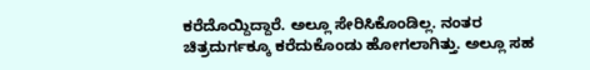ಕರೆದೊಯ್ದಿದ್ದಾರೆ. ಅಲ್ಲೂ ಸೇರಿಸಿಕೊಂಡಿಲ್ಲ. ನಂತರ ಚಿತ್ರದುರ್ಗಕ್ಕೂ ಕರೆದುಕೊಂಡು ಹೋಗಲಾಗಿತ್ತು. ಅಲ್ಲೂ ಸಹ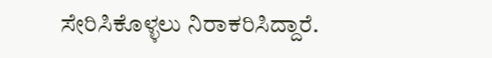ಸೇರಿಸಿಕೊಳ್ಳಲು ನಿರಾಕರಿಸಿದ್ದಾರೆ.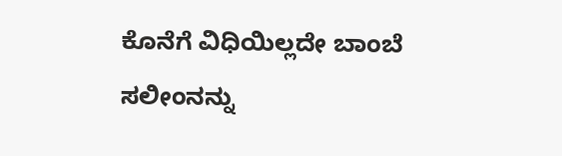ಕೊನೆಗೆ ವಿಧಿಯಿಲ್ಲದೇ ಬಾಂಬೆ ಸಲೀಂನನ್ನು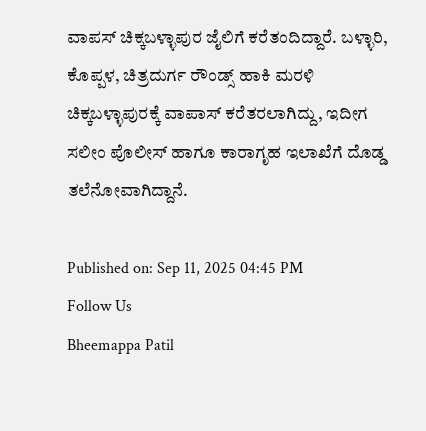ವಾಪಸ್ ಚಿಕ್ಕಬಳ್ಳಾಪುರ ಜೈಲಿಗೆ ಕರೆತಂದಿದ್ದಾರೆ. ಬಳ್ಳಾರಿ, ಕೊಪ್ಪಳ, ಚಿತ್ರದುರ್ಗ ರೌಂಡ್ಸ್ ಹಾಕಿ ಮರಳಿ ಚಿಕ್ಕಬಳ್ಳಾಪುರಕ್ಕೆ ವಾಪಾಸ್ ಕರೆತರಲಾಗಿದ್ದು, ಇದೀಗ ಸಲೀಂ ಪೊಲೀಸ್ ಹಾಗೂ ಕಾರಾಗೃಹ ಇಲಾಖೆಗೆ ದೊಡ್ಡ ತಲೆನೋವಾಗಿದ್ದಾನೆ.

Published on: Sep 11, 2025 04:45 PM
Follow Us
Bheemappa Patil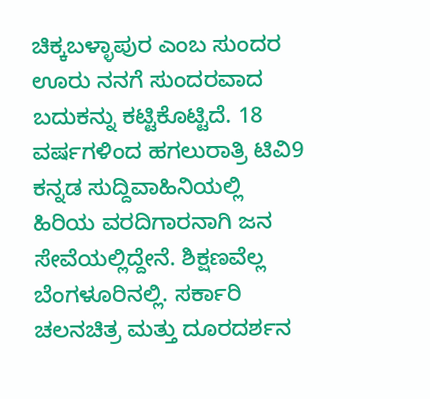ಚಿಕ್ಕಬಳ್ಳಾಪುರ ಎಂಬ ಸುಂದರ ಊರು ನನಗೆ ಸುಂದರವಾದ ಬದುಕನ್ನು ಕಟ್ಟಿಕೊಟ್ಟಿದೆ. 18 ವರ್ಷಗಳಿಂದ ಹಗಲುರಾತ್ರಿ ಟಿವಿ9 ಕನ್ನಡ ಸುದ್ದಿವಾಹಿನಿಯಲ್ಲಿ ಹಿರಿಯ ವರದಿಗಾರನಾಗಿ ಜನ ಸೇವೆಯಲ್ಲಿದ್ದೇನೆ. ಶಿಕ್ಷಣವೆಲ್ಲ ಬೆಂಗಳೂರಿನಲ್ಲಿ. ಸರ್ಕಾರಿ ಚಲನಚಿತ್ರ ಮತ್ತು ದೂರದರ್ಶನ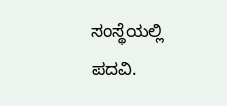ಸಂಸ್ಥೆಯಲ್ಲಿ ಪದವಿ.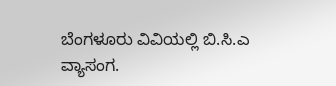ಬೆಂಗಳೂರು ವಿವಿಯಲ್ಲಿ ಬಿ.ಸಿ.ಎ ವ್ಯಾಸಂಗ.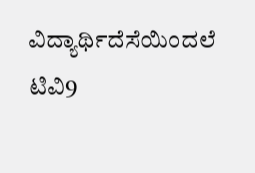ವಿದ್ಯಾರ್ಥಿದೆಸೆಯಿಂದಲೆ ಟಿವಿ9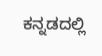ಕನ್ನಡದಲ್ಲಿ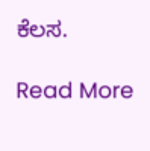ಕೆಲಸ.

Read More